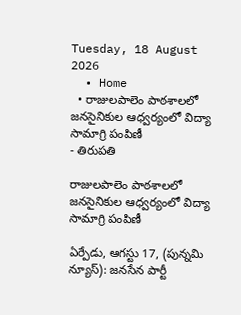Tuesday, 18 August 2026
  • Home
  • రాజులపాలెం పాఠశాలలో జనసైనికుల ఆధ్వర్యంలో విద్యా సామాగ్రి పంపిణీ
- తిరుపతి

రాజులపాలెం పాఠశాలలో జనసైనికుల ఆధ్వర్యంలో విద్యా సామాగ్రి పంపిణీ

ఏర్పేడు, ఆగస్టు 17, (పున్నమి న్యూస్): జనసేన పార్టీ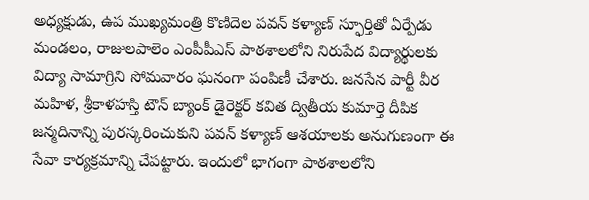అధ్యక్షుడు, ఉప ముఖ్యమంత్రి కొణిదెల పవన్ కళ్యాణ్ స్ఫూర్తితో ఏర్పేడు మండలం, రాజులపాలెం ఎంపీపీఎస్ పాఠశాలలోని నిరుపేద విద్యార్థులకు విద్యా సామాగ్రిని సోమవారం ఘనంగా పంపిణీ చేశారు. జనసేన పార్టీ వీర మహిళ, శ్రీకాళహస్తి టౌన్ బ్యాంక్ డైరెక్టర్ కవిత ద్వితీయ కుమార్తె దీపిక జన్మదినాన్ని పురస్కరించుకుని పవన్ కళ్యాణ్ ఆశయాలకు అనుగుణంగా ఈ సేవా కార్యక్రమాన్ని చేపట్టారు. ఇందులో భాగంగా పాఠశాలలోని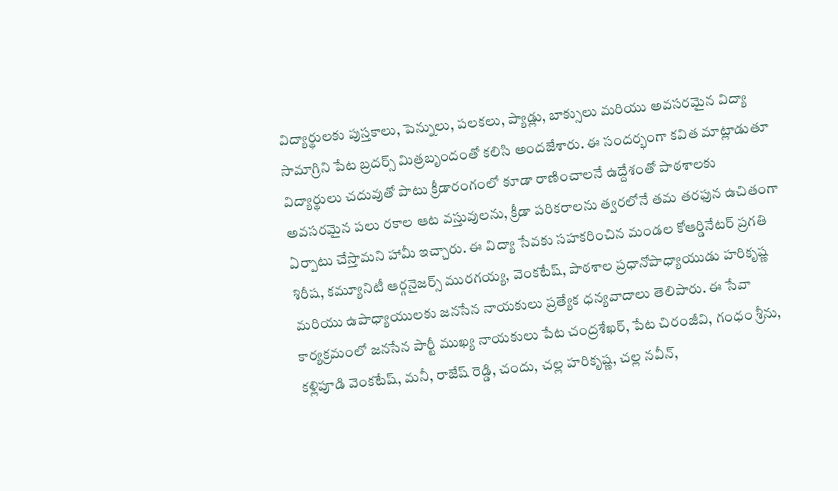విద్యార్థులకు పుస్తకాలు, పెన్నులు, పలకలు, ప్యాడ్లు, బాక్సులు మరియు అవసరమైన విద్యా సామాగ్రిని పేట బ్రదర్స్ మిత్రబృందంతో కలిసి అందజేశారు. ఈ సందర్భంగా కవిత మాట్లాడుతూ విద్యార్థులు చదువుతో పాటు క్రీడారంగంలో కూడా రాణించాలనే ఉద్దేశంతో పాఠశాలకు అవసరమైన పలు రకాల ఆట వస్తువులను, క్రీడా పరికరాలను త్వరలోనే తమ తరఫున ఉచితంగా ఏర్పాటు చేస్తామని హామీ ఇచ్చారు. ఈ విద్యా సేవకు సహకరించిన మండల కోఆర్డినేటర్ ప్రగతి శిరీష, కమ్యూనిటీ ఆర్గనైజర్స్ మురగయ్య, వెంకటేష్, పాఠశాల ప్రధానోపాధ్యాయుడు హరికృష్ణ మరియు ఉపాధ్యాయులకు జనసేన నాయకులు ప్రత్యేక ధన్యవాదాలు తెలిపారు. ఈ సేవా కార్యక్రమంలో జనసేన పార్టీ ముఖ్య నాయకులు పేట చంద్రశేఖర్, పేట చిరంజీవి, గంధం శ్రీను, కళ్లిపూడి వెంకటేష్, మనీ, రాజేష్ రెడ్డి, చందు, చల్ల హరికృష్ణ, చల్ల నవీన్,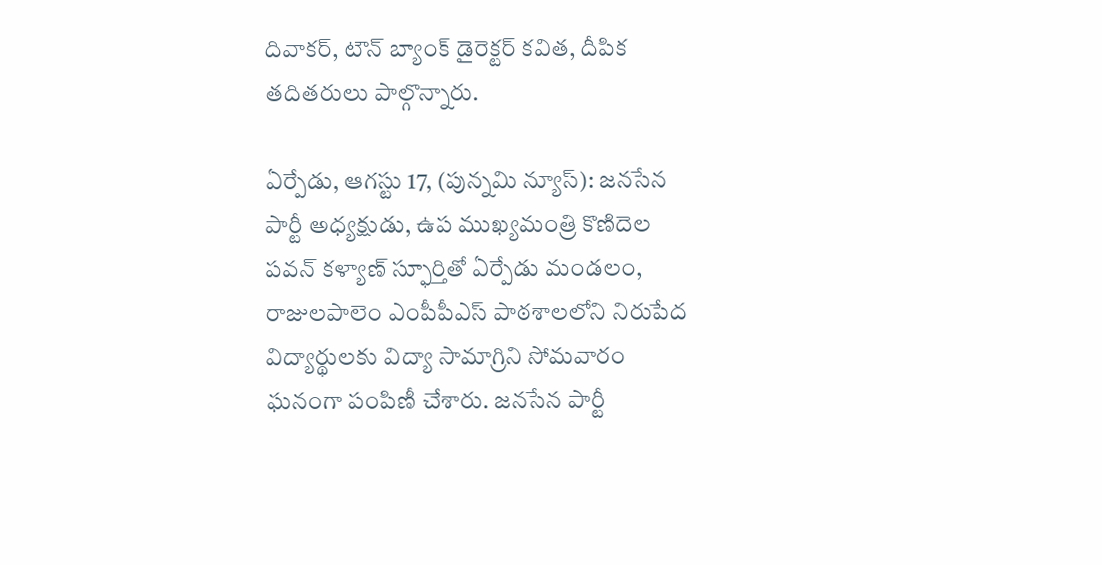దివాకర్, టౌన్ బ్యాంక్ డైరెక్టర్ కవిత, దీపిక తదితరులు పాల్గొన్నారు.

ఏర్పేడు, ఆగస్టు 17, (పున్నమి న్యూస్): జనసేన పార్టీ అధ్యక్షుడు, ఉప ముఖ్యమంత్రి కొణిదెల పవన్ కళ్యాణ్ స్ఫూర్తితో ఏర్పేడు మండలం, రాజులపాలెం ఎంపీపీఎస్ పాఠశాలలోని నిరుపేద విద్యార్థులకు విద్యా సామాగ్రిని సోమవారం ఘనంగా పంపిణీ చేశారు. జనసేన పార్టీ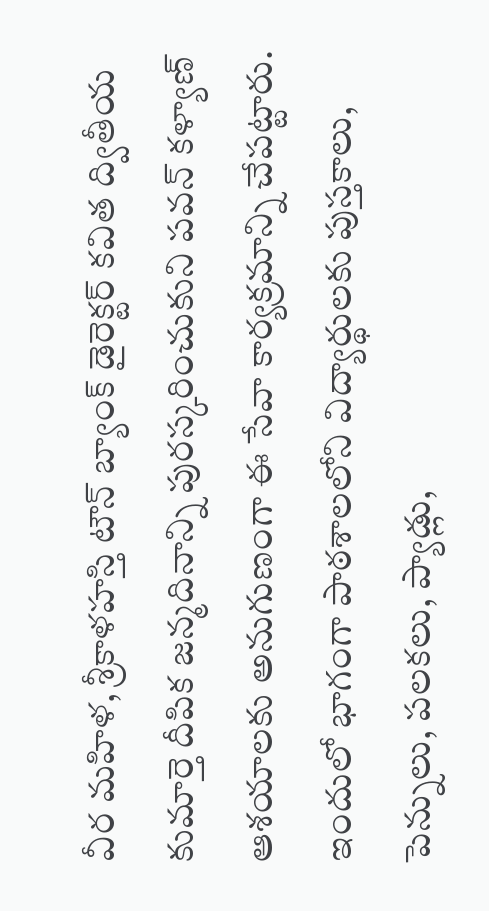వీర మహిళ, శ్రీకాళహస్తి టౌన్ బ్యాంక్ డైరెక్టర్ కవిత ద్వితీయ కుమార్తె దీపిక జన్మదినాన్ని పురస్కరించుకుని పవన్ కళ్యాణ్ ఆశయాలకు అనుగుణంగా ఈ సేవా కార్యక్రమాన్ని చేపట్టారు. ఇందులో భాగంగా పాఠశాలలోని విద్యార్థులకు పుస్తకాలు, పెన్నులు, పలకలు, ప్యాడ్లు,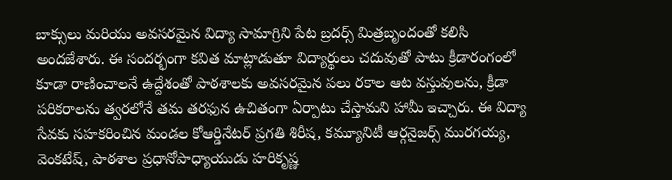బాక్సులు మరియు అవసరమైన విద్యా సామాగ్రిని పేట బ్రదర్స్ మిత్రబృందంతో కలిసి అందజేశారు. ఈ సందర్భంగా కవిత మాట్లాడుతూ విద్యార్థులు చదువుతో పాటు క్రీడారంగంలో కూడా రాణించాలనే ఉద్దేశంతో పాఠశాలకు అవసరమైన పలు రకాల ఆట వస్తువులను, క్రీడా పరికరాలను త్వరలోనే తమ తరఫున ఉచితంగా ఏర్పాటు చేస్తామని హామీ ఇచ్చారు. ఈ విద్యా సేవకు సహకరించిన మండల కోఆర్డినేటర్ ప్రగతి శిరీష, కమ్యూనిటీ ఆర్గనైజర్స్ మురగయ్య, వెంకటేష్, పాఠశాల ప్రధానోపాధ్యాయుడు హరికృష్ణ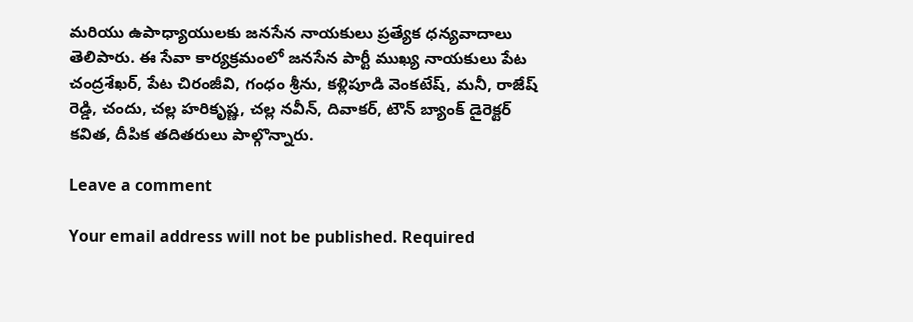మరియు ఉపాధ్యాయులకు జనసేన నాయకులు ప్రత్యేక ధన్యవాదాలు తెలిపారు. ఈ సేవా కార్యక్రమంలో జనసేన పార్టీ ముఖ్య నాయకులు పేట చంద్రశేఖర్, పేట చిరంజీవి, గంధం శ్రీను, కళ్లిపూడి వెంకటేష్, మనీ, రాజేష్ రెడ్డి, చందు, చల్ల హరికృష్ణ, చల్ల నవీన్, దివాకర్, టౌన్ బ్యాంక్ డైరెక్టర్ కవిత, దీపిక తదితరులు పాల్గొన్నారు.

Leave a comment

Your email address will not be published. Required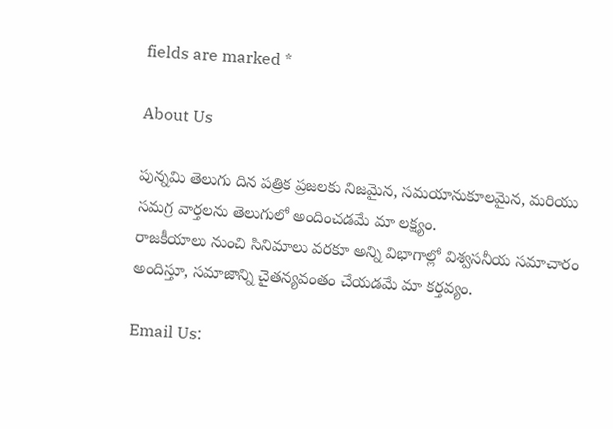fields are marked *

About Us

పున్నమి తెలుగు దిన పత్రిక ప్రజలకు నిజమైన, సమయానుకూలమైన, మరియు సమగ్ర వార్తలను తెలుగులో అందించడమే మా లక్ష్యం.
రాజకీయాలు నుంచి సినిమాలు వరకూ అన్ని విభాగాల్లో విశ్వసనీయ సమాచారం అందిస్తూ, సమాజాన్ని చైతన్యవంతం చేయడమే మా కర్తవ్యం.

Email Us: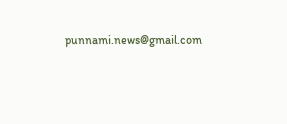punnami.news@gmail.com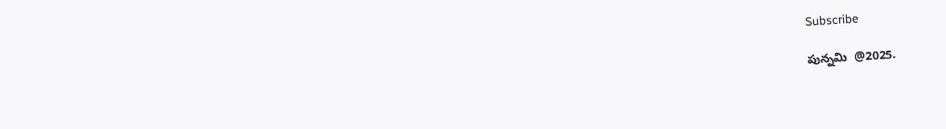Subscribe

పున్నమి  @2025.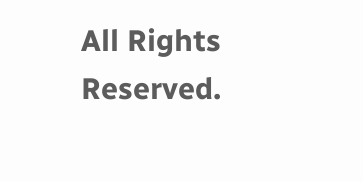All Rights Reserved.